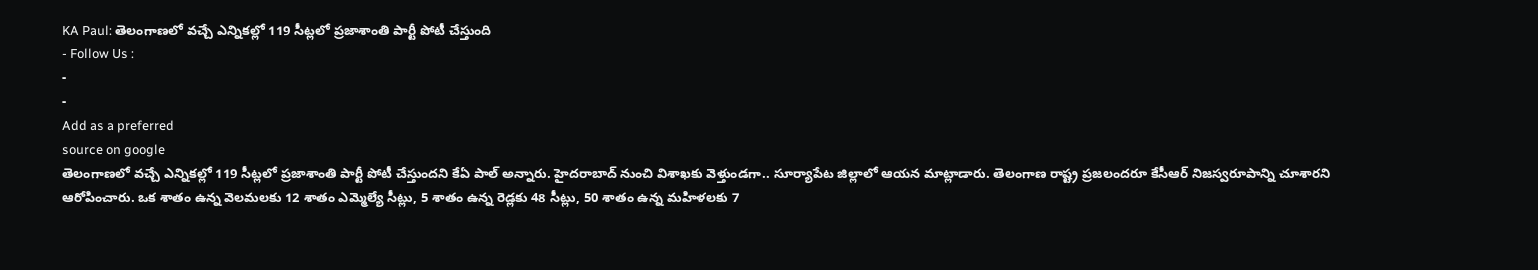KA Paul: తెలంగాణలో వచ్చే ఎన్నికల్లో 119 సీట్లలో ప్రజాశాంతి పార్టీ పోటీ చేస్తుంది
- Follow Us :
-
-
Add as a preferred
source on google
తెలంగాణలో వచ్చే ఎన్నికల్లో 119 సీట్లలో ప్రజాశాంతి పార్టీ పోటీ చేస్తుందని కేఏ పాల్ అన్నారు. హైదరాబాద్ నుంచి విశాఖకు వెళ్తుండగా.. సూర్యాపేట జిల్లాలో ఆయన మాట్లాడారు. తెలంగాణ రాష్ట్ర ప్రజలందరూ కేసీఆర్ నిజస్వరూపాన్ని చూశారని ఆరోపించారు. ఒక శాతం ఉన్న వెలమలకు 12 శాతం ఎమ్మెల్యే సీట్లు, 5 శాతం ఉన్న రెడ్లకు 48 సీట్లు, 50 శాతం ఉన్న మహిళలకు 7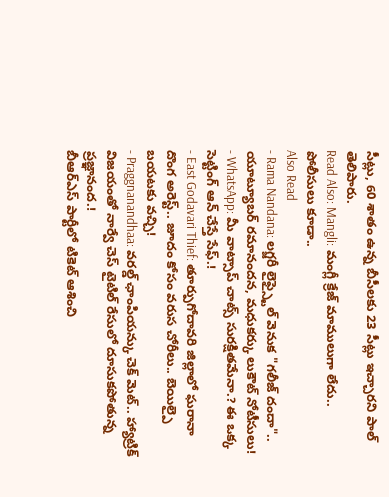సీట్లు, 60 శాతం ఉన్న బీసీలకు 23 సీట్లు ఇచ్చారని పాల్ తెలిపారు.
Read Also: Mangli: మంగ్లీ క్రేజ్ మాములుగా లేదు.. పోలీసులు కూడా..
Also Read
- Rama Nandana: లగ్జరీ లైఫ్స్టైల్ వెనుక "గలీజ్ దందా".. యూట్యూబర్ రమానందన, మధుకర్కు లుకౌట్ నోటీసులు!
- WhatsApp: మీ వాట్సాప్ చాట్స్ సురక్షితమేనా.? ఈ ఒక్క సెట్టింగ్ ఆన్ చేస్తే సేఫ్.!
- East Godavari Thief: తూర్పుగోదావరి జిల్లాలో ఘరానా దొంగ అరెస్ట్.. జూదం కోసం వరుస చోరీలు.. బెయిల్పై బయటకు వచ్చి!
- Praggnanandhaa: వరల్డ్ ఛాంపియన్కు చెక్ మెట్.. హ్యాట్రిక్ విజయంతో నార్వే చెస్ టైటిల్ రేసులో దూసుకపోతున్న ప్రజ్ఞానంద.!
బీఆర్ఎస్ పార్టీలో టికెట్ ఆశించి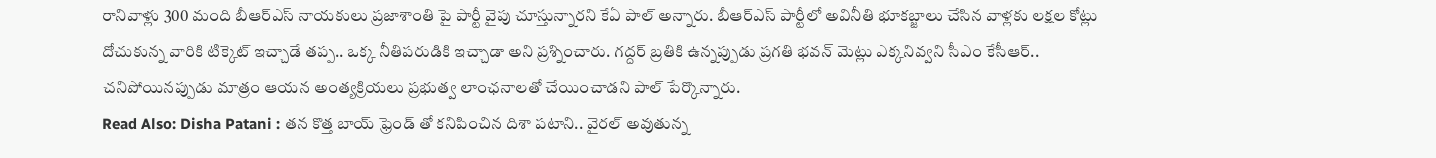రానివాళ్లు 300 మంది బీఆర్ఎస్ నాయకులు ప్రజాశాంతి పై పార్టీ వైపు చూస్తున్నారని కేఏ పాల్ అన్నారు. బీఆర్ఎస్ పార్టీలో అవినీతి భూకబ్జాలు చేసిన వాళ్లకు లక్షల కోట్లు దోచుకున్న వారికి టిక్కెట్ ఇచ్చాడే తప్ప.. ఒక్క నీతిపరుడికి ఇచ్చాడా అని ప్రశ్నించారు. గద్దర్ బ్రతికి ఉన్నప్పుడు ప్రగతి భవన్ మెట్లు ఎక్కనివ్వని సీఎం కేసీఆర్.. చనిపోయినప్పుడు మాత్రం ఆయన అంత్యక్రియలు ప్రభుత్వ లాంఛనాలతో చేయించాడని పాల్ పేర్కొన్నారు.
Read Also: Disha Patani : తన కొత్త బాయ్ ఫ్రెండ్ తో కనిపించిన దిశా పటాని.. వైరల్ అవుతున్న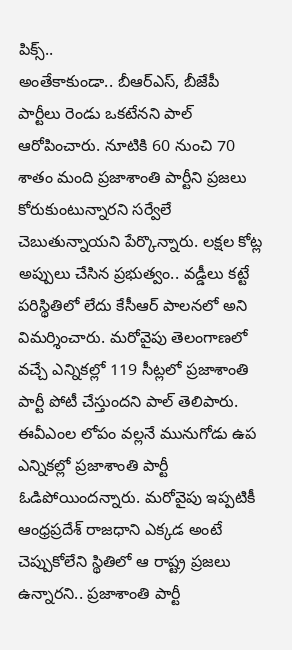పిక్స్..
అంతేకాకుండా.. బీఆర్ఎస్, బీజేపీ పార్టీలు రెండు ఒకటేనని పాల్ ఆరోపించారు. నూటికి 60 నుంచి 70 శాతం మంది ప్రజాశాంతి పార్టీని ప్రజలు కోరుకుంటున్నారని సర్వేలే చెబుతున్నాయని పేర్కొన్నారు. లక్షల కోట్ల అప్పులు చేసిన ప్రభుత్వం.. వడ్డీలు కట్టే పరిస్థితిలో లేదు కేసీఆర్ పాలనలో అని విమర్శించారు. మరోవైపు తెలంగాణలో వచ్చే ఎన్నికల్లో 119 సీట్లలో ప్రజాశాంతి పార్టీ పోటీ చేస్తుందని పాల్ తెలిపారు. ఈవీఎంల లోపం వల్లనే మునుగోడు ఉప ఎన్నికల్లో ప్రజాశాంతి పార్టీ ఓడిపోయిందన్నారు. మరోవైపు ఇప్పటికీ ఆంధ్రప్రదేశ్ రాజధాని ఎక్కడ అంటే చెప్పుకోలేని స్థితిలో ఆ రాష్ట్ర ప్రజలు ఉన్నారని.. ప్రజాశాంతి పార్టీ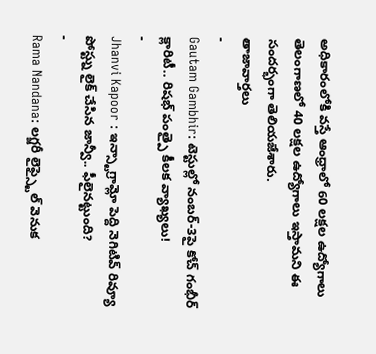అధికారంలోకి వస్తే ఆంధ్రాలో 60 లక్షల ఉద్యోగాలు తెలంగాణలో 40 లక్షల ఉద్యోగాలు ఇస్తామని ఈ సందర్భంగా తెలియజేశారు.
తాజావార్తలు
-
Gautam Gambhir: టెస్టుల్లో నంబర్-3పై కోచ్ గంభీర్ క్లారిటీ.. రిషభ్ పంత్పై కీలక వ్యాఖ్యలు!
-
Jhanvi Kapoor : ఇన్స్టాగ్రామ్లో పెద్ది నెగిటివ్ రివ్యూ పోస్ట్ను లైక్ చేసిన జాన్వీ.. ఫీలైనట్టుంది?
-
Rama Nandana: లగ్జరీ లైఫ్స్టైల్ వెనుక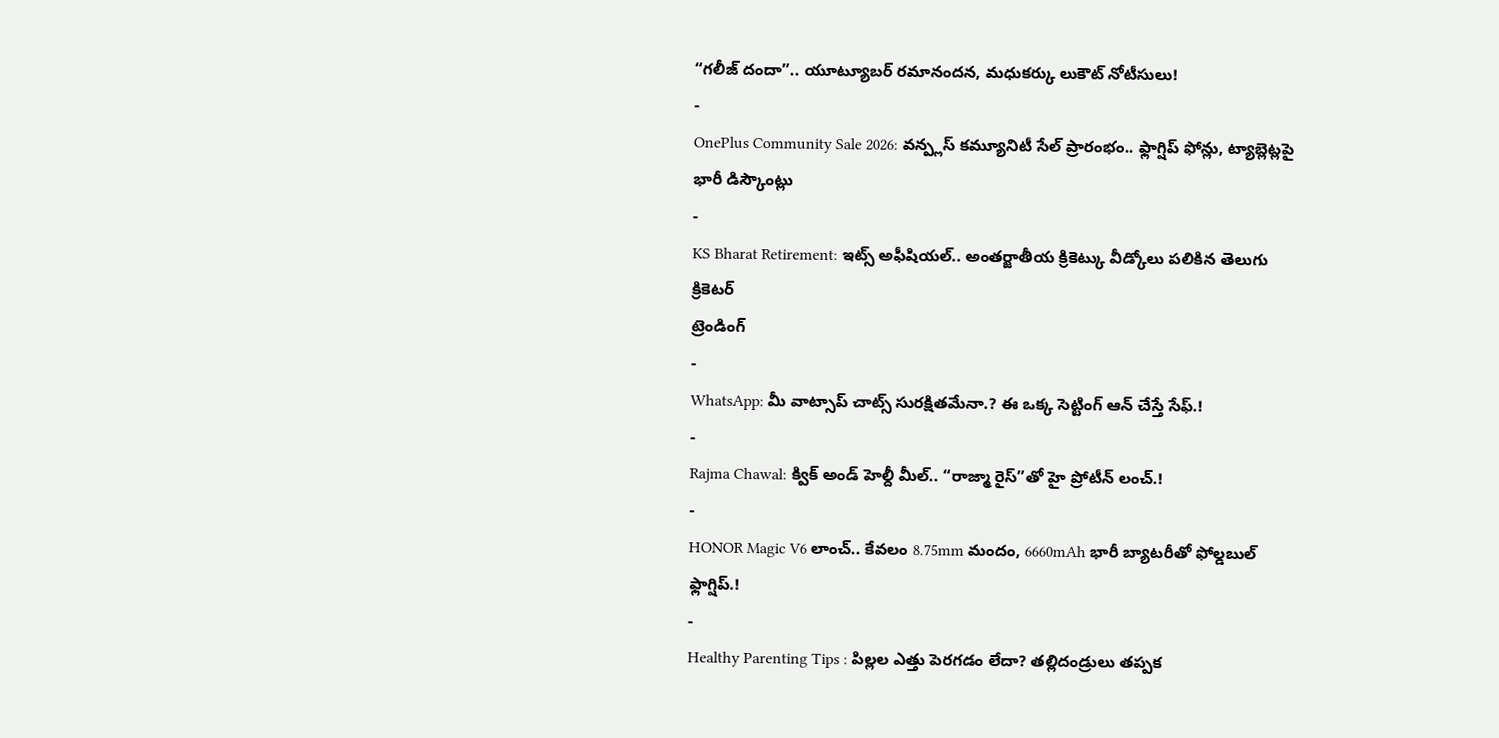“గలీజ్ దందా”.. యూట్యూబర్ రమానందన, మధుకర్కు లుకౌట్ నోటీసులు!
-
OnePlus Community Sale 2026: వన్ప్లస్ కమ్యూనిటీ సేల్ ప్రారంభం.. ఫ్లాగ్షిప్ ఫోన్లు, ట్యాబ్లెట్లపై భారీ డిస్కౌంట్లు
-
KS Bharat Retirement: ఇట్స్ అఫీషియల్.. అంతర్జాతీయ క్రికెట్కు వీడ్కోలు పలికిన తెలుగు క్రికెటర్
ట్రెండింగ్
-
WhatsApp: మీ వాట్సాప్ చాట్స్ సురక్షితమేనా.? ఈ ఒక్క సెట్టింగ్ ఆన్ చేస్తే సేఫ్.!
-
Rajma Chawal: క్విక్ అండ్ హెల్దీ మీల్.. “రాజ్మా రైస్”తో హై ప్రోటీన్ లంచ్.!
-
HONOR Magic V6 లాంచ్.. కేవలం 8.75mm మందం, 6660mAh భారీ బ్యాటరీతో ఫోల్డబుల్ ఫ్లాగ్షిప్.!
-
Healthy Parenting Tips : పిల్లల ఎత్తు పెరగడం లేదా? తల్లిదండ్రులు తప్పక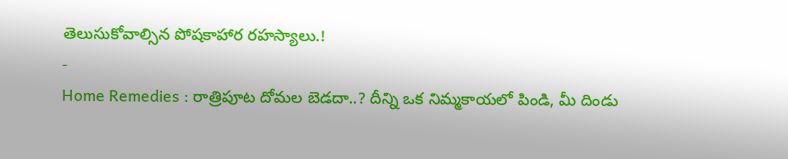తెలుసుకోవాల్సిన పోషకాహార రహస్యాలు.!
-
Home Remedies : రాత్రిపూట దోమల బెడదా..? దీన్ని ఒక నిమ్మకాయలో పిండి, మీ దిండు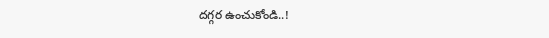దగ్గర ఉంచుకోండి..!